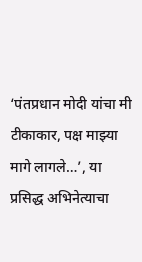‘पंतप्रधान मोदी यांचा मी टीकाकार, पक्ष माझ्या मागे लागले…’, या प्रसिद्ध अभिनेत्याचा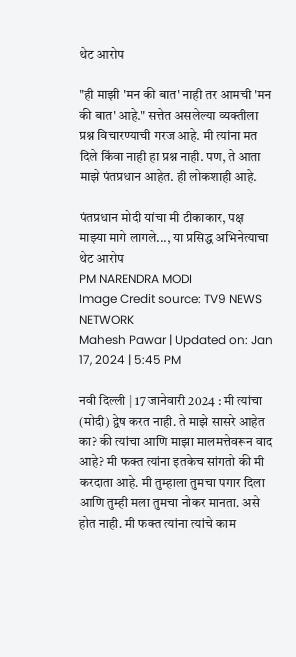थेट आरोप

"ही माझी 'मन की बात' नाही तर आमची 'मन की बात' आहे." सत्तेत असलेल्या व्यक्तीला प्रश्न विचारण्याची गरज आहे. मी त्यांना मत दिले किंवा नाही हा प्रश्न नाही. पण, ते आता माझे पंतप्रधान आहेत. ही लोकशाही आहे.

पंतप्रधान मोदी यांचा मी टीकाकार, पक्ष माझ्या मागे लागले..., या प्रसिद्ध अभिनेत्याचा थेट आरोप
PM NARENDRA MODI
Image Credit source: TV9 NEWS NETWORK
Mahesh Pawar | Updated on: Jan 17, 2024 | 5:45 PM

नवी दिल्ली | 17 जानेवारी 2024 : मी त्यांचा (मोदी) द्वेष करत नाही. ते माझे सासरे आहेत का? की त्यांचा आणि माझा मालमत्तेवरून वाद आहे? मी फक्त त्यांना इतकेच सांगतो की मी करदाता आहे. मी तुम्हाला तुमचा पगार दिला आणि तुम्ही मला तुमचा नोकर मानता. असे होत नाही. मी फक्त त्यांना त्यांचे काम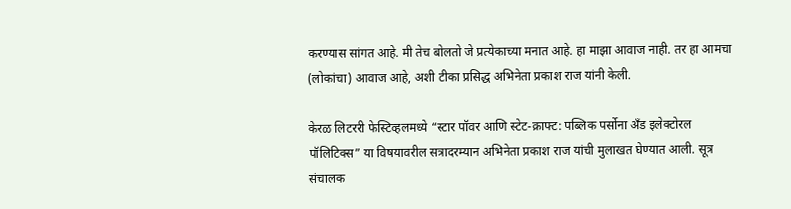करण्यास सांगत आहे. मी तेच बोलतो जे प्रत्येकाच्या मनात आहे. हा माझा आवाज नाही. तर हा आमचा (लोकांचा) आवाज आहे, अशी टीका प्रसिद्ध अभिनेता प्रकाश राज यांनी केली.

केरळ लिटररी फेस्टिव्हलमध्ये “स्टार पॉवर आणि स्टेट-क्राफ्ट: पब्लिक पर्सोना अँड इलेक्टोरल पॉलिटिक्स” या विषयावरील सत्रादरम्यान अभिनेता प्रकाश राज यांची मुलाखत घेण्यात आली. सूत्र संचालक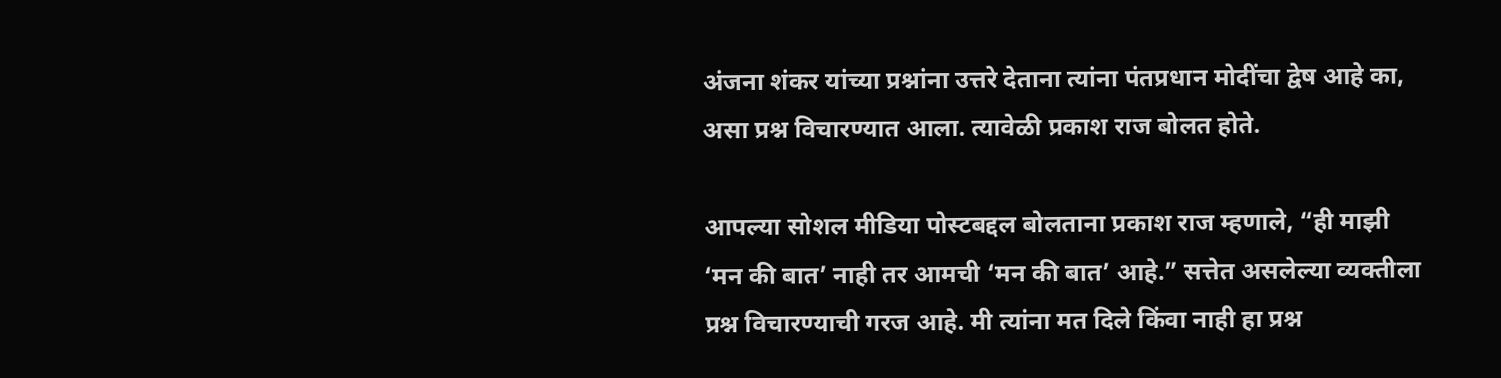अंजना शंकर यांच्या प्रश्नांना उत्तरे देताना त्यांना पंतप्रधान मोदींचा द्वेष आहे का, असा प्रश्न विचारण्यात आला. त्यावेळी प्रकाश राज बोलत होते.

आपल्या सोशल मीडिया पोस्टबद्दल बोलताना प्रकाश राज म्हणाले, “ही माझी ‘मन की बात’ नाही तर आमची ‘मन की बात’ आहे.” सत्तेत असलेल्या व्यक्तीला प्रश्न विचारण्याची गरज आहे. मी त्यांना मत दिले किंवा नाही हा प्रश्न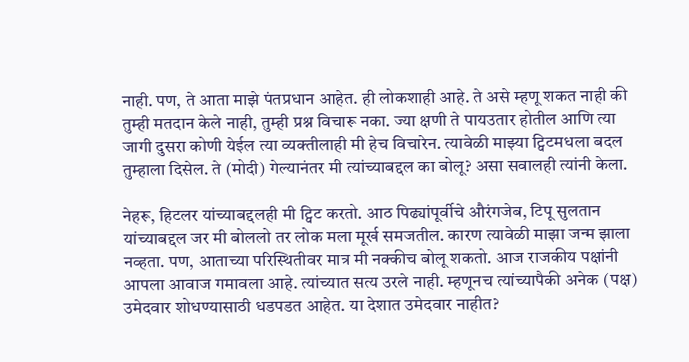नाही. पण, ते आता माझे पंतप्रधान आहेत. ही लोकशाही आहे. ते असे म्हणू शकत नाही की तुम्ही मतदान केले नाही, तुम्ही प्रश्न विचारू नका. ज्या क्षणी ते पायउतार होतील आणि त्या जागी दुसरा कोणी येईल त्या व्यक्तीलाही मी हेच विचारेन. त्यावेळी माझ्या ट्विटमधला बदल तुम्हाला दिसेल. ते (मोदी) गेल्यानंतर मी त्यांच्याबद्दल का बोलू? असा सवालही त्यांनी केला.

नेहरू, हिटलर यांच्याबद्दलही मी ट्विट करतो. आठ पिढ्यांपूर्वीचे औरंगजेब, टिपू सुलतान यांच्याबद्दल जर मी बोललो तर लोक मला मूर्ख समजतील. कारण त्यावेळी माझा जन्म झाला नव्हता. पण, आताच्या परिस्थितीवर मात्र मी नक्कीच बोलू शकतो. आज राजकीय पक्षांनी आपला आवाज गमावला आहे. त्यांच्यात सत्य उरले नाही. म्हणूनच त्यांच्यापैकी अनेक (पक्ष) उमेदवार शोधण्यासाठी धडपडत आहेत. या देशात उमेदवार नाहीत?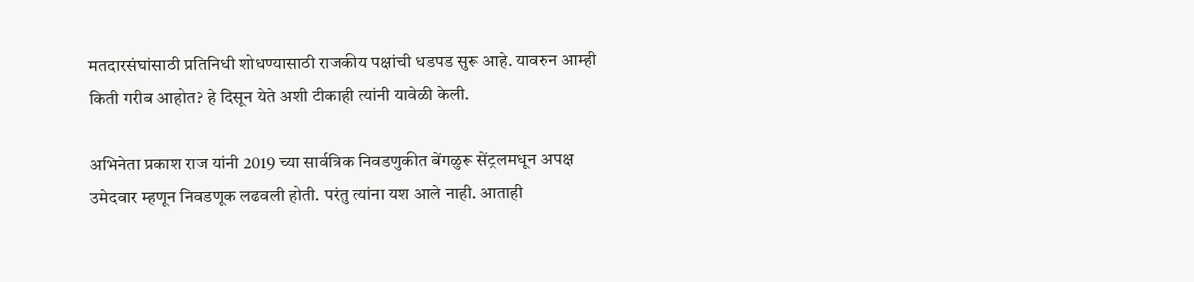मतदारसंघांसाठी प्रतिनिधी शोधण्यासाठी राजकीय पक्षांची धडपड सुरू आहे. यावरुन आम्ही किती गरीब आहोत? हे दिसून येते अशी टीकाही त्यांनी यावेळी केली.

अभिनेता प्रकाश राज यांनी 2019 च्या सार्वत्रिक निवडणुकीत बेंगळुरू सेंट्रलमधून अपक्ष उमेदवार म्हणून निवडणूक लढवली होती. परंतु त्यांना यश आले नाही. आताही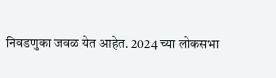निवडणुका जवळ येत आहेत. 2024 च्या लोकसभा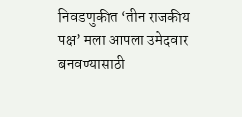निवडणुकीत ‘तीन राजकीय पक्ष’ मला आपला उमेदवार बनवण्यासाठी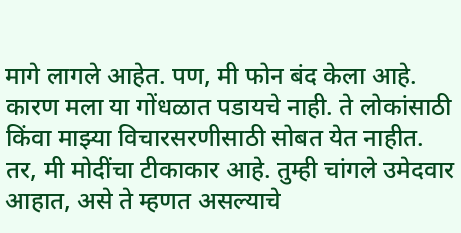मागे लागले आहेत. पण, मी फोन बंद केला आहे. कारण मला या गोंधळात पडायचे नाही. ते लोकांसाठी किंवा माझ्या विचारसरणीसाठी सोबत येत नाहीत. तर, मी मोदींचा टीकाकार आहे. तुम्ही चांगले उमेदवार आहात, असे ते म्हणत असल्याचे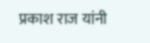प्रकाश राज यांनी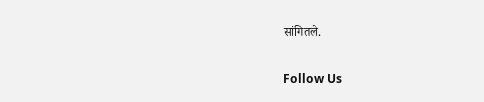सांगितले.

Follow Us